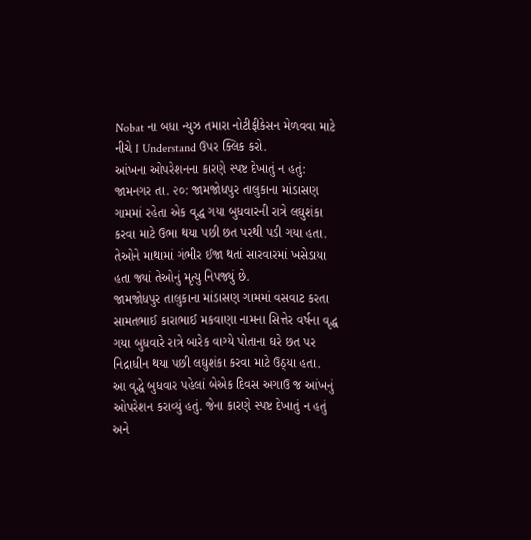Nobat ના બધા ન્યુઝ તમારા નોટીફીકેસન મેળવવા માટે નીચે I Understand ઉપર ક્લિક કરો.
આંખના ઓપરેશનના કારણે સ્પષ્ટ દેખાતું ન હતું:
જામનગર તા. ૨૦: જામજોધપુર તાલુકાના માંડાસણ ગામમાં રહેતા એક વૃદ્ધ ગયા બુધવારની રાત્રે લઘુશંકા કરવા માટે ઉભા થયા પછી છત પરથી પડી ગયા હતા. તેઓને માથામાં ગંભીર ઈજા થતાં સારવારમાં ખસેડાયા હતા જ્યાં તેઓનું મૃત્યુ નિપજ્યું છે.
જામજોધપુર તાલુકાના માંડાસણ ગામમાં વસવાટ કરતા સામતભાઈ કારાભાઈ મકવાણા નામના સિત્તેર વર્ષના વૃદ્ધ ગયા બુધવારે રાત્રે બારેક વાગ્યે પોતાના ઘરે છત પર નિદ્રાધીન થયા પછી લઘુશંકા કરવા માટે ઉઠ્યા હતા.
આ વૃદ્ધે બુધવાર પહેલાં બેએક દિવસ અગાઉ જ આંખનું ઓપરેશન કરાવ્યું હતું. જેના કારણે સ્પષ્ટ દેખાતું ન હતું અને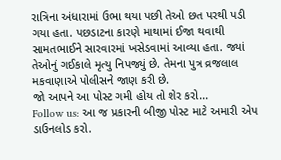રાત્રિના અંધારામાં ઉભા થયા પછી તેઓ છત પરથી પડી ગયા હતા. પછડાટના કારણે માથામાં ઈજા થવાથી સામતભાઈને સારવારમાં ખસેડવામાં આવ્યા હતા. જ્યાં તેઓનું ગઈકાલે મૃત્યુ નિપજ્યું છે. તેમના પુત્ર વ્રજલાલ મકવાણાએ પોલીસને જાણ કરી છે.
જો આપને આ પોસ્ટ ગમી હોય તો શેર કરો...
Follow us: આ જ પ્રકારની બીજી પોસ્ટ માટે અમારી એપ ડાઉનલોડ કરો.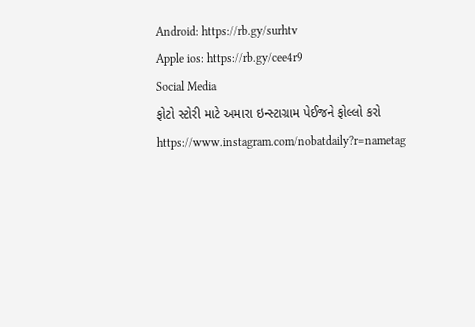Android: https://rb.gy/surhtv
Apple ios: https://rb.gy/cee4r9
Social Media
ફોટો સ્ટોરી માટે અમારા ઇન્સ્ટાગ્રામ પેઈજને ફોલ્લો કરો
https://www.instagram.com/nobatdaily?r=nametag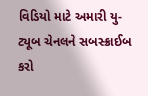વિડિયો માટે અમારી યુ-ટ્યૂબ ચેનલને સબસ્ક્રાઈબ કરો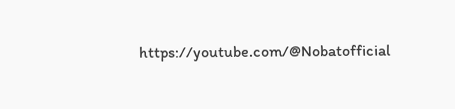https://youtube.com/@Nobatofficial